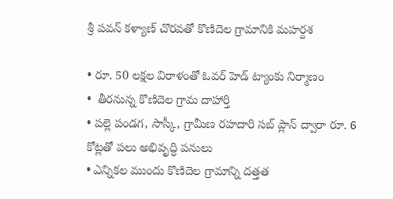శ్రీ పవన్ కళ్యాణ్ చొరవతో కొణిదెల గ్రామానికి మహర్దశ

• రూ. 50 లక్షల విరాళంతో ఓవర్ హెడ్ ట్యాంకు నిర్మాణం
•  తీరనున్న కొణిదెల గ్రామ దాహార్తి
• పల్లె పండగ, సాస్కీ, గ్రామీణ రహదారి సబ్ ప్లాన్ ద్వారా రూ. 6 కోట్లతో పలు అభివృద్ధి పనులు
• ఎన్నికల ముందు కొణిదెల గ్రామాన్ని దత్తత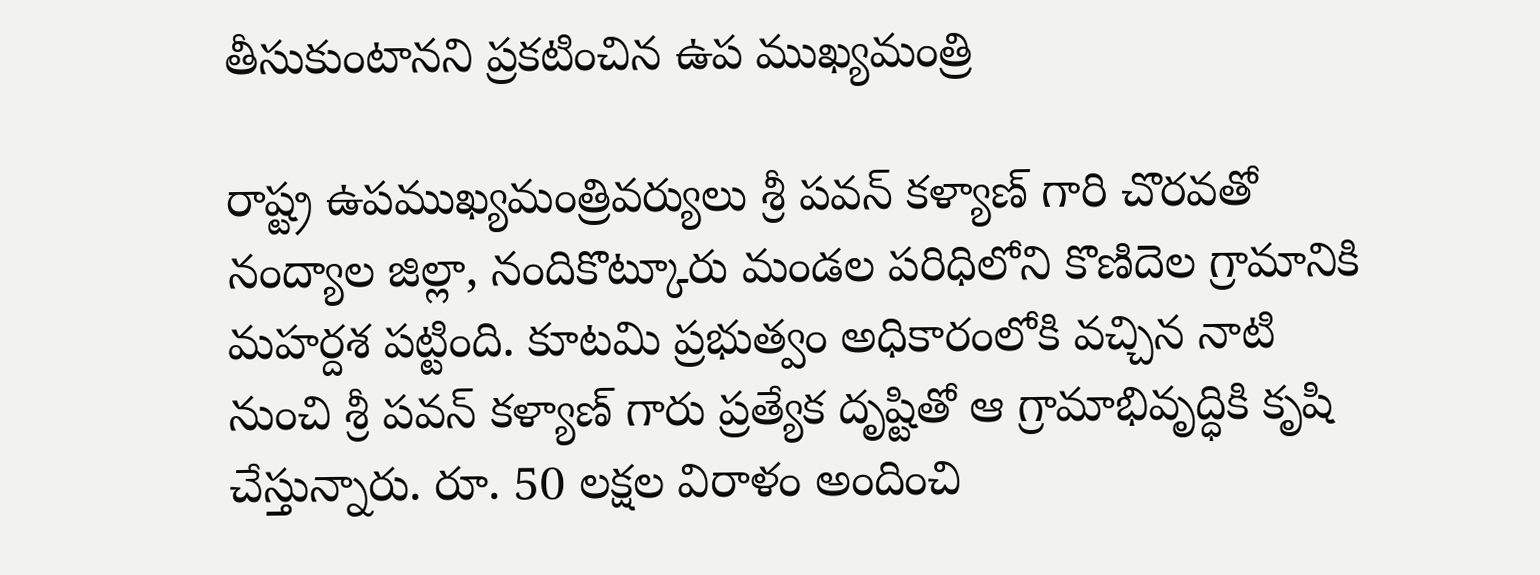తీసుకుంటానని ప్రకటించిన ఉప ముఖ్యమంత్రి

రాష్ట్ర ఉపముఖ్యమంత్రివర్యులు శ్రీ పవన్ కళ్యాణ్ గారి చొరవతో నంద్యాల జిల్లా, నందికొట్కూరు మండల పరిధిలోని కొణిదెల గ్రామానికి మహర్దశ పట్టింది. కూటమి ప్రభుత్వం అధికారంలోకి వచ్చిన నాటి నుంచి శ్రీ పవన్ కళ్యాణ్ గారు ప్రత్యేక దృష్టితో ఆ గ్రామాభివృద్ధికి కృషి చేస్తున్నారు. రూ. 50 లక్షల విరాళం అందించి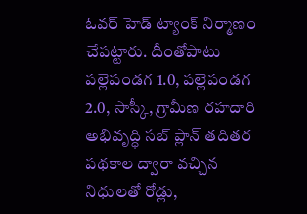ఓవర్ హెడ్ ట్యాంక్ నిర్మాణం చేపట్టారు. దీంతోపాటు పల్లెపండగ 1.0, పల్లెపండగ 2.0, సాస్కీ, గ్రామీణ రహదారి అభివృద్ధి సబ్ ప్లాన్ తదితర పథకాల ద్వారా వచ్చిన నిధులతో రోడ్లు,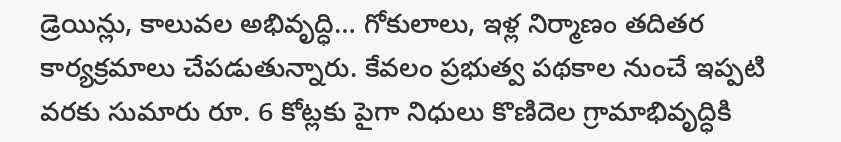డ్రెయిన్లు, కాలువల అభివృద్ధి… గోకులాలు, ఇళ్ల నిర్మాణం తదితర కార్యక్రమాలు చేపడుతున్నారు. కేవలం ప్రభుత్వ పథకాల నుంచే ఇప్పటి వరకు సుమారు రూ. 6 కోట్లకు పైగా నిధులు కొణిదెల గ్రామాభివృద్ధికి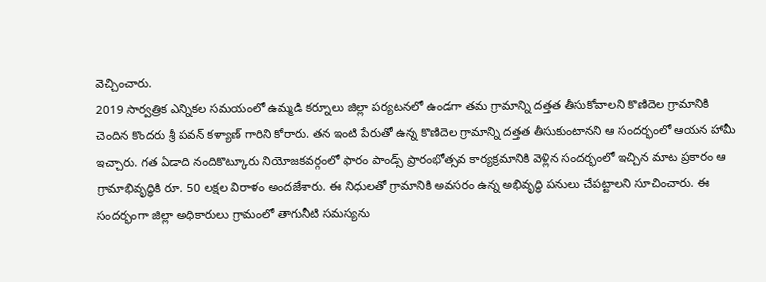వెచ్చించారు.
2019 సార్వత్రిక ఎన్నికల సమయంలో ఉమ్మడి కర్నూలు జిల్లా పర్యటనలో ఉండగా తమ గ్రామాన్ని దత్తత తీసుకోవాలని కొణిదెల గ్రామానికి చెందిన కొందరు శ్రీ పవన్ కళ్యాణ్ గారిని కోరారు. తన ఇంటి పేరుతో ఉన్న కొణిదెల గ్రామాన్ని దత్తత తీసుకుంటానని ఆ సందర్భంలో ఆయన హామీ ఇచ్చారు. గత ఏడాది నందికొట్కూరు నియోజకవర్గంలో ఫారం పాండ్స్ ప్రారంభోత్సవ కార్యక్రమానికి వెళ్లిన సందర్భంలో ఇచ్చిన మాట ప్రకారం ఆ గ్రామాభివృద్ధికి రూ. 50 లక్షల విరాళం అందజేశారు. ఈ నిధులతో గ్రామానికి అవసరం ఉన్న అభివృద్ధి పనులు చేపట్టాలని సూచించారు. ఈ సందర్భంగా జిల్లా అధికారులు గ్రామంలో తాగునీటి సమస్యను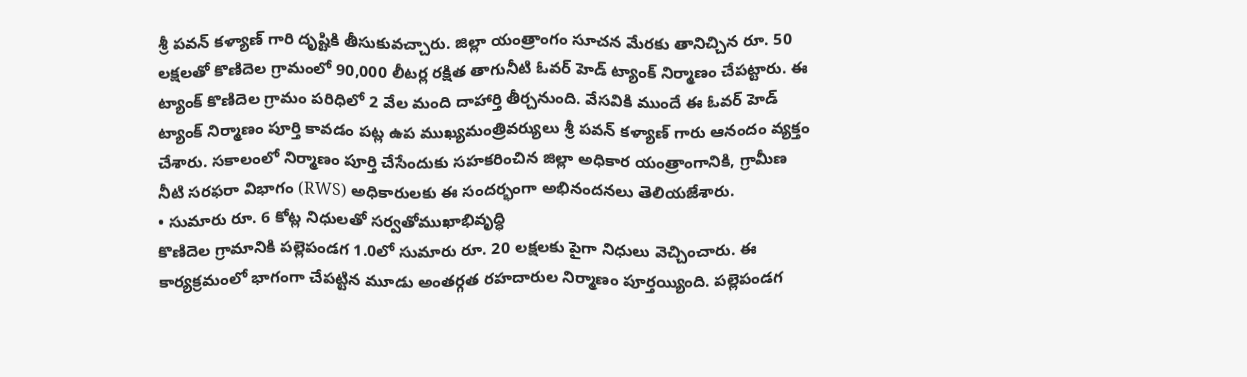శ్రీ పవన్ కళ్యాణ్ గారి దృష్టికి తీసుకువచ్చారు. జిల్లా యంత్రాంగం సూచన మేరకు తానిచ్చిన రూ. 50 లక్షలతో కొణిదెల గ్రామంలో 90,000 లీటర్ల రక్షిత తాగునీటి ఓవర్ హెడ్ ట్యాంక్ నిర్మాణం చేపట్టారు. ఈ ట్యాంక్ కొణిదెల గ్రామం పరిధిలో 2 వేల మంది దాహార్తి తీర్చనుంది. వేసవికి ముందే ఈ ఓవర్ హెడ్ ట్యాంక్ నిర్మాణం పూర్తి కావడం పట్ల ఉప ముఖ్యమంత్రివర్యులు శ్రీ పవన్ కళ్యాణ్ గారు ఆనందం వ్యక్తం చేశారు. సకాలంలో నిర్మాణం పూర్తి చేసేందుకు సహకరించిన జిల్లా అధికార యంత్రాంగానికి, గ్రామీణ నీటి సరఫరా విభాగం (RWS) అధికారులకు ఈ సందర్భంగా అభినందనలు తెలియజేశారు.
• సుమారు రూ. 6 కోట్ల నిధులతో సర్వతోముఖాభివృద్ధి
కొణిదెల గ్రామానికి పల్లెపండగ 1.0లో సుమారు రూ. 20 లక్షలకు పైగా నిధులు వెచ్చించారు. ఈ కార్యక్రమంలో భాగంగా చేపట్టిన మూడు అంతర్గత రహదారుల నిర్మాణం పూర్తయ్యింది. పల్లెపండగ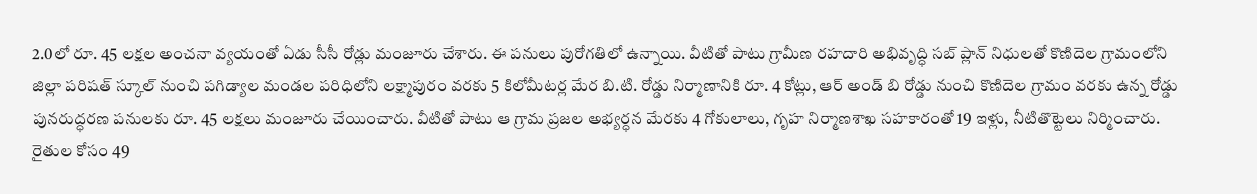2.0లో రూ. 45 లక్షల అంచనా వ్యయంతో ఏడు సీసీ రోడ్లు మంజూరు చేశారు. ఈ పనులు పురోగతిలో ఉన్నాయి. వీటితో పాటు గ్రామీణ రహదారి అభివృద్ధి సబ్ ప్లాన్ నిధులతో కొణిదెల గ్రామంలోని జిల్లా పరిషత్ స్కూల్ నుంచి పగిడ్యాల మండల పరిధిలోని లక్ష్మాపురం వరకు 5 కిలోమీటర్ల మేర బి.టి. రోడ్డు నిర్మాణానికి రూ. 4 కోట్లు, ఆర్ అండ్ బి రోడ్డు నుంచి కొణిదెల గ్రామం వరకు ఉన్న రోడ్డు పునరుద్ధరణ పనులకు రూ. 45 లక్షలు మంజూరు చేయించారు. వీటితో పాటు ఆ గ్రామ ప్రజల అభ్యర్ధన మేరకు 4 గోకులాలు, గృహ నిర్మాణశాఖ సహకారంతో 19 ఇళ్లు, నీటితొట్టెలు నిర్మించారు. రైతుల కోసం 49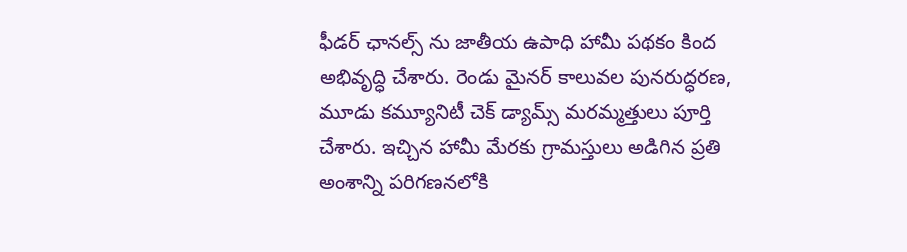ఫీడర్ ఛానల్స్ ను జాతీయ ఉపాధి హామీ పథకం కింద అభివృద్ధి చేశారు. రెండు మైనర్ కాలువల పునరుద్ధరణ, మూడు కమ్యూనిటీ చెక్ డ్యామ్స్ మరమ్మత్తులు పూర్తి చేశారు. ఇచ్చిన హామీ మేరకు గ్రామస్తులు అడిగిన ప్రతి అంశాన్ని పరిగణనలోకి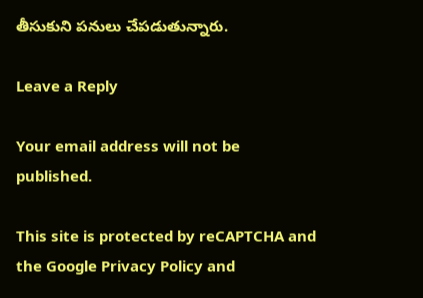తీసుకుని పనులు చేపడుతున్నారు.

Leave a Reply

Your email address will not be published.

This site is protected by reCAPTCHA and the Google Privacy Policy and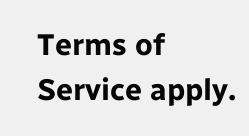Terms of Service apply.